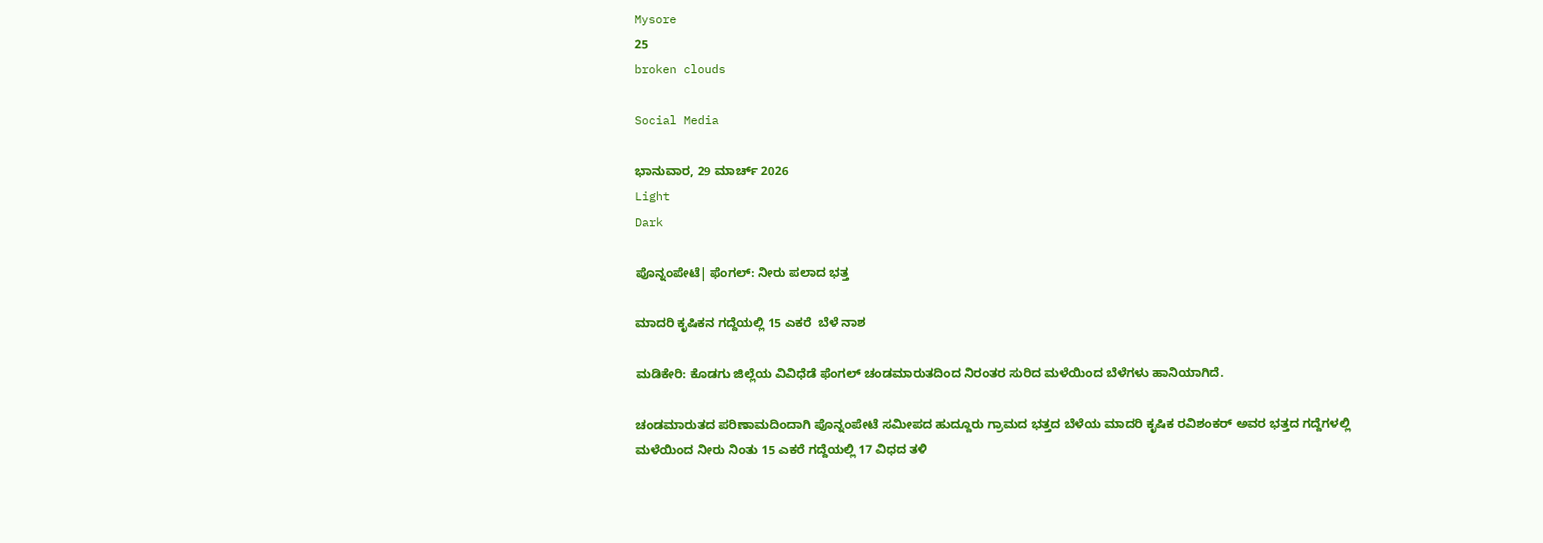Mysore
25
broken clouds

Social Media

ಭಾನುವಾರ, 29 ಮಾರ್ಚ್ 2026
Light
Dark

ಪೊನ್ನಂಪೇಟೆ| ಫೆಂಗಲ್: ನೀರು ಪಲಾದ ಭತ್ತ

ಮಾದರಿ ಕೃಷಿಕನ ಗದ್ದೆಯಲ್ಲಿ 15 ಎಕರೆ  ಬೆಳೆ ನಾಶ

ಮಡಿಕೇರಿ: ಕೊಡಗು ಜಿಲ್ಲೆಯ ವಿವಿಧೆಡೆ ಫೆಂಗಲ್‌ ಚಂಡಮಾರುತದಿಂದ ನಿರಂತರ ಸುರಿದ ಮಳೆಯಿಂದ ಬೆಳೆಗಳು ಹಾನಿಯಾಗಿದೆ.

ಚಂಡಮಾರುತದ ಪರಿಣಾಮದಿಂದಾಗಿ ಪೊನ್ನಂಪೇಟೆ ಸಮೀಪದ ಹುದ್ದೂರು ಗ್ರಾಮದ ಭತ್ತದ ಬೆಳೆಯ ಮಾದರಿ ಕೃಷಿಕ ರವಿಶಂಕರ್ ಅವರ ಭತ್ತದ ಗದ್ದೆಗಳಲ್ಲಿ ಮಳೆಯಿಂದ ನೀರು ನಿಂತು 15 ಎಕರೆ ಗದ್ದೆಯಲ್ಲಿ 17 ವಿಧದ ತಳಿ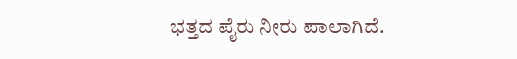ಭತ್ತದ ಪೈರು ನೀರು ಪಾಲಾಗಿದೆ.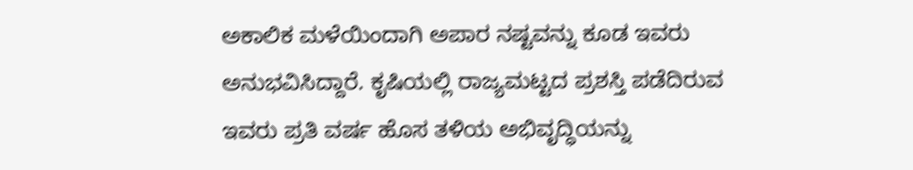ಅಕಾಲಿಕ ಮಳೆಯಿಂದಾಗಿ ಅಪಾರ ನಷ್ಟವನ್ನು ಕೂಡ ಇವರು ಅನುಭವಿಸಿದ್ದಾರೆ. ಕೃಷಿಯಲ್ಲಿ ರಾಜ್ಯಮಟ್ಟದ ಪ್ರಶಸ್ತಿ ಪಡೆದಿರುವ ಇವರು ಪ್ರತಿ ವರ್ಷ ಹೊಸ ತಳಿಯ ಅಭಿವೃದ್ಧಿಯನ್ನು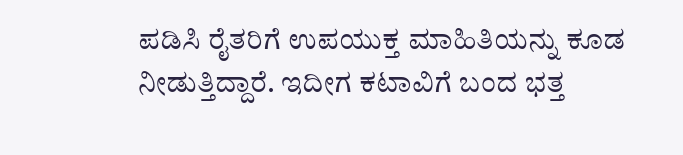ಪಡಿಸಿ ರೈತರಿಗೆ ಉಪಯುಕ್ತ ಮಾಹಿತಿಯನ್ನು ಕೂಡ ನೀಡುತ್ತಿದ್ದಾರೆ. ಇದೀಗ ಕಟಾವಿಗೆ ಬಂದ ಭತ್ತ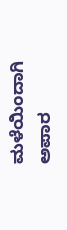ಮಳೆಯಿಂದಾಗಿ ಅಪಾರ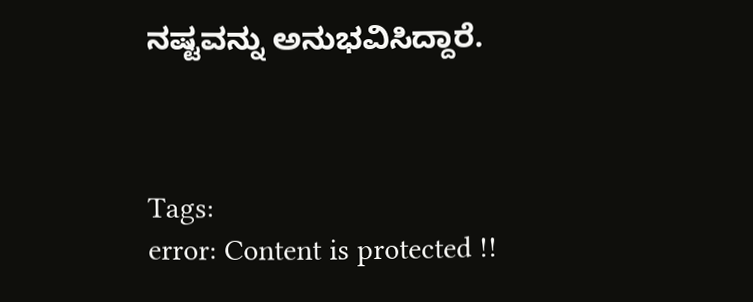ನಷ್ಟವನ್ನು ಅನುಭವಿಸಿದ್ದಾರೆ.



Tags:
error: Content is protected !!